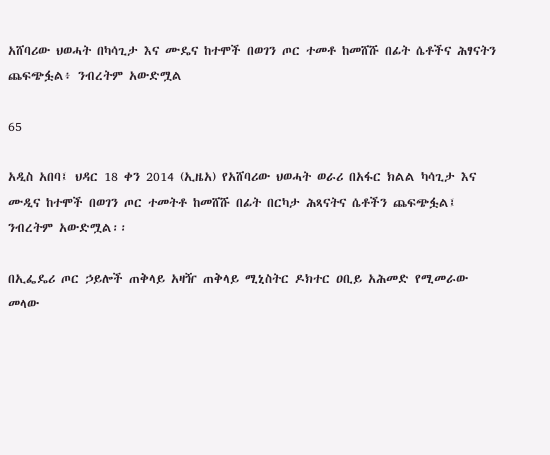አሸባሪው ህወሓት በካሳጊታ እና ሙዴና ከተሞች በወገን ጦር ተመቶ ከመሸሹ በፊት ሴቶችና ሕፃናትን ጨፍጭፏል፥ ንብረትም አውድሟል

65

አዲስ አበባ፤ ህዳር 18 ቀን 2014 (ኢዜአ) የአሸባሪው ህወሓት ወራሪ በአፋር ክልል ካሳጊታ እና ሙዲና ከተሞች በወገን ጦር ተመትቶ ከመሸሹ በፊት በርካታ ሕጻናትና ሴቶችን ጨፍጭፏል፤ ንብረትም አውድሟል፡፡

በኢፌዴሪ ጦር ኃይሎች ጠቅላይ አዛዥ ጠቅላይ ሚኒስትር ዶክተር ዐቢይ አሕመድ የሚመራው መላው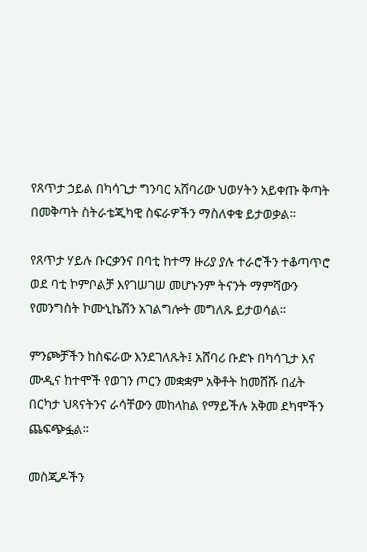የጸጥታ ኃይል በካሳጊታ ግንባር አሸባሪው ህወሃትን አይቀጡ ቅጣት በመቅጣት ስትራቴጂካዊ ስፍራዎችን ማስለቀቁ ይታወቃል፡፡

የጸጥታ ሃይሉ ቡርቃንና በባቲ ከተማ ዙሪያ ያሉ ተራሮችን ተቆጣጥሮ ወደ ባቲ ኮምቦልቻ እየገሠገሠ መሆኑንም ትናንት ማምሻውን የመንግስት ኮሙኒኬሽን አገልግሎት መግለጹ ይታወሳል፡፡

ምንጮቻችን ከስፍራው እንደገለጹት፤ አሸባሪ ቡድኑ በካሳጊታ እና ሙዲና ከተሞች የወገን ጦርን መቋቋም አቅቶት ከመሸሹ በፊት በርካታ ህጻናትንና ራሳቸውን መከላከል የማይችሉ አቅመ ደካሞችን ጨፍጭፏል፡፡

መስጂዶችን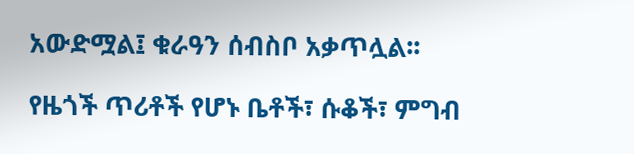አውድሟል፤ ቁራዓን ሰብስቦ አቃጥሏል፡፡

የዜጎች ጥሪቶች የሆኑ ቤቶች፣ ሱቆች፣ ምግብ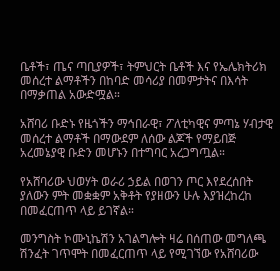ቤቶች፣ ጤና ጣቢያዎች፣ ትምህርት ቤቶች እና የኤሌክትሪክ መሰረተ ልማቶችን በከባድ መሳሪያ በመምታትና በእሳት በማቃጠል አውድሟል።

አሸባሪ ቡድኑ የዜጎችን ማኅበራዊ፣ ፖለቲካዊና ምጣኔ ሃብታዊ መሰረተ ልማቶች በማውደም ለሰው ልጆች የማይበጅ አረመኔያዊ ቡድን መሆኑን በተግባር አረጋግጧል።

የአሸባሪው ህወሃት ወራሪ ኃይል በወገን ጦር እየደረሰበት ያለውን ምት መቋቋም አቅቶት የያዘውን ሁሉ እያዝረከረከ በመፈርጠጥ ላይ ይገኛል።

መንግስት ኮሙኒኬሽን አገልግሎት ዛሬ በሰጠው መግለጫ ሽንፈት ገጥሞት በመፈርጠጥ ላይ የሚገኘው የአሸባሪው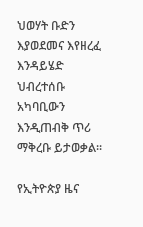ህወሃት ቡድን እያወደመና እየዘረፈ እንዳይሄድ ህብረተሰቡ አካባቢውን እንዲጠብቅ ጥሪ ማቅረቡ ይታወቃል፡፡

የኢትዮጵያ ዜና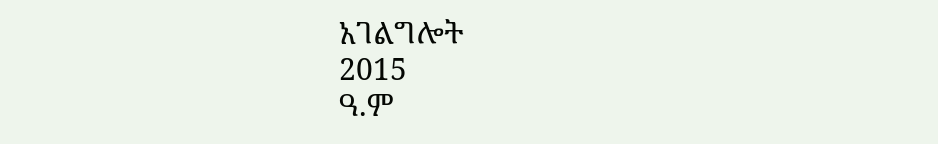አገልግሎት
2015
ዓ.ም